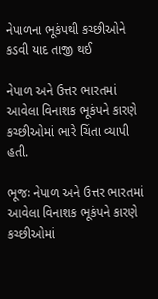નેપાળના ભૂકંપથી કચ્છીઓને કડવી યાદ તાજી થઈ

નેપાળ અને ઉત્તર ભારતમાં આવેલા વિનાશક ભૂકંપને કારણે કચ્છીઓમાં ભારે ચિંતા વ્યાપી હતી.

ભૂજઃ નેપાળ અને ઉત્તર ભારતમાં આવેલા વિનાશક ભૂકંપને કારણે કચ્છીઓમાં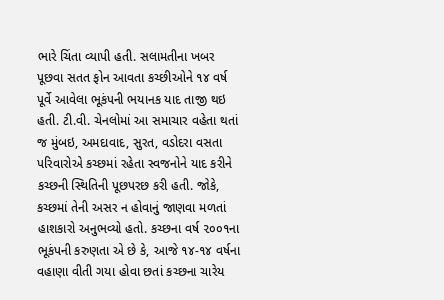ભારે ચિંતા વ્યાપી હતી. સલામતીના ખબર પૂછવા સતત ફોન આવતા કચ્છીઓને ૧૪ વર્ષ પૂર્વે આવેલા ભૂકંપની ભયાનક યાદ તાજી થઇ હતી. ટી.વી. ચેનલોમાં આ સમાચાર વહેતા થતાં જ મુંબઇ, અમદાવાદ, સુરત, વડોદરા વસતા પરિવારોએ કચ્છમાં રહેતા સ્વજનોને યાદ કરીને કચ્છની સ્થિતિની પૂછપરછ કરી હતી. જોકે, કચ્છમાં તેની અસર ન હોવાનું જાણવા મળતાં હાશકારો અનુભવ્યો હતો. કચ્છના વર્ષ ૨૦૦૧ના ભૂકંપની કરુણતા એ છે કે, આજે ૧૪-૧૪ વર્ષના વહાણા વીતી ગયા હોવા છતાં કચ્છના ચારેય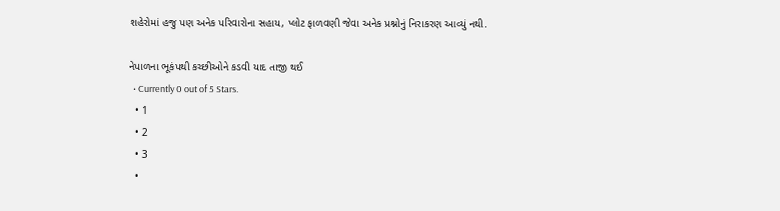શહેરોમાં હજુ પણ અનેક પરિવારોના સહાય, પ્લોટ ફાળવણી જેવા અનેક પ્રશ્નોનું નિરાકરણ આવ્યું નથી.

નેપાળના ભૂકંપથી કચ્છીઓને કડવી યાદ તાજી થઈ
  • Currently 0 out of 5 Stars.
  • 1
  • 2
  • 3
  •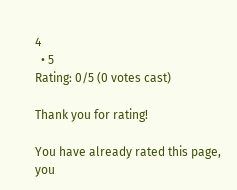4
  • 5
Rating: 0/5 (0 votes cast)

Thank you for rating!

You have already rated this page, you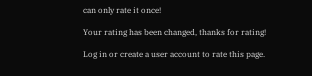can only rate it once!

Your rating has been changed, thanks for rating!

Log in or create a user account to rate this page.